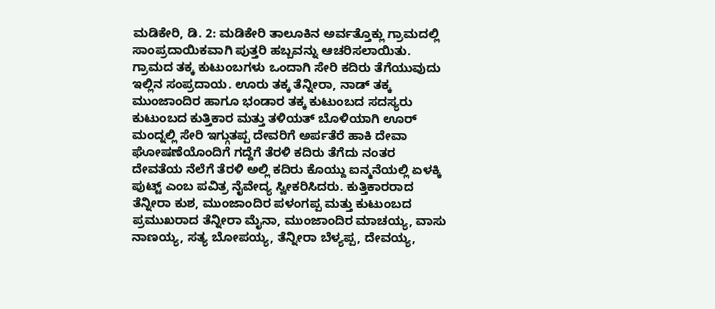ಮಡಿಕೇರಿ, ಡಿ. 2: ಮಡಿಕೇರಿ ತಾಲೂಕಿನ ಅರ್ವತ್ತೊಕ್ಲು ಗ್ರಾಮದಲ್ಲಿ ಸಾಂಪ್ರದಾಯಿಕವಾಗಿ ಪುತ್ತರಿ ಹಬ್ಬವನ್ನು ಆಚರಿಸಲಾಯಿತು.
ಗ್ರಾಮದ ತಕ್ಕ ಕುಟುಂಬಗಳು ಒಂದಾಗಿ ಸೇರಿ ಕದಿರು ತೆಗೆಯುವುದು ಇಲ್ಲಿನ ಸಂಪ್ರದಾಯ. ಊರು ತಕ್ಕ ತೆನ್ನೀರಾ, ನಾಡ್ ತಕ್ಕ ಮುಂಜಾಂದಿರ ಹಾಗೂ ಭಂಡಾರ ತಕ್ಕ ಕುಟುಂಬದ ಸದಸ್ಯರು ಕುಟುಂಬದ ಕುತ್ತಿಕಾರ ಮತ್ತು ತಳಿಯತ್ ಬೊಳಿಯಾಗಿ ಊರ್ ಮಂದ್ನಲ್ಲಿ ಸೇರಿ ಇಗ್ಗುತಪ್ಪ ದೇವರಿಗೆ ಅರ್ಪತೆರೆ ಹಾಕಿ ದೇವಾ ಘೋಷಣೆಯೊಂದಿಗೆ ಗದ್ದೆಗೆ ತೆರಳಿ ಕದಿರು ತೆಗೆದು ನಂತರ ದೇವತೆಯ ನೆಲೆಗೆ ತೆರಳಿ ಅಲ್ಲಿ ಕದಿರು ಕೊಯ್ದು ಐನ್ಮನೆಯಲ್ಲಿ ಏಳಕ್ಕಿ ಪುಟ್ಟ್ ಎಂಬ ಪವಿತ್ರ ನೈವೇದ್ಯ ಸ್ವೀಕರಿಸಿದರು. ಕುತ್ತಿಕಾರರಾದ ತೆನ್ನೀರಾ ಕುಶ, ಮುಂಜಾಂದಿರ ಪಳಂಗಪ್ಪ ಮತ್ತು ಕುಟುಂಬದ ಪ್ರಮುಖರಾದ ತೆನ್ನೀರಾ ಮೈನಾ, ಮುಂಜಾಂದಿರ ಮಾಚಯ್ಯ, ವಾಸು ನಾಣಯ್ಯ, ಸತ್ಯ ಬೋಪಯ್ಯ, ತೆನ್ನೀರಾ ಬೆಳ್ಯಪ್ಪ, ದೇವಯ್ಯ,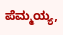ಪೆಮ್ಮಯ್ಯ,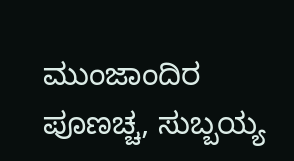ಮುಂಜಾಂದಿರ ಪೂಣಚ್ಚ, ಸುಬ್ಬಯ್ಯ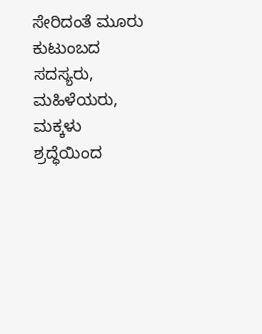ಸೇರಿದಂತೆ ಮೂರು ಕುಟುಂಬದ ಸದಸ್ಯರು, ಮಹಿಳೆಯರು, ಮಕ್ಕಳು ಶ್ರದ್ಧೆಯಿಂದ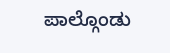ಪಾಲ್ಗೊಂಡು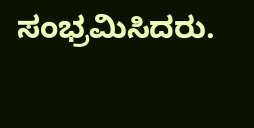ಸಂಭ್ರಮಿಸಿದರು.